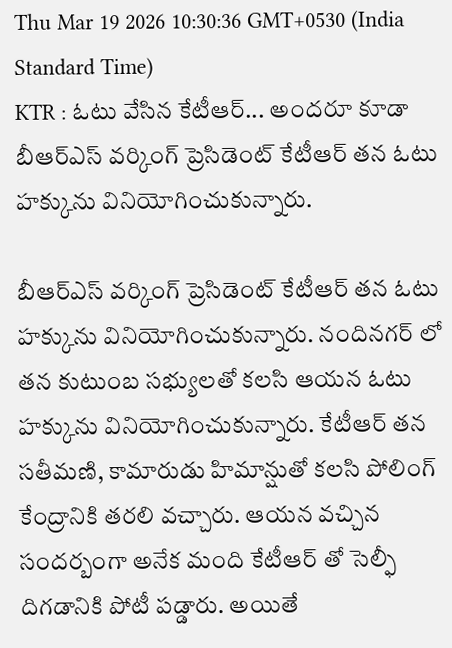Thu Mar 19 2026 10:30:36 GMT+0530 (India Standard Time)
KTR : ఓటు వేసిన కేటీఆర్... అందరూ కూడా
బీఆర్ఎస్ వర్కింగ్ ప్రెసిడెంట్ కేటీఆర్ తన ఓటు హక్కును వినియోగించుకున్నారు.

బీఆర్ఎస్ వర్కింగ్ ప్రెసిడెంట్ కేటీఆర్ తన ఓటు హక్కును వినియోగించుకున్నారు. నందినగర్ లో తన కుటుంబ సభ్యులతో కలసి ఆయన ఓటు హక్కును వినియోగించుకున్నారు. కేటీఆర్ తన సతీమణి, కామారుడు హిమాన్షుతో కలసి పోలింగ్ కేంద్రానికి తరలి వచ్చారు. ఆయన వచ్చిన సందర్బంగా అనేక మంది కేటీఆర్ తో సెల్ఫీ దిగడానికి పోటీ పడ్డారు. అయితే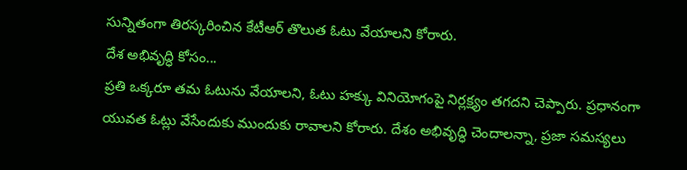సున్నితంగా తిరస్కరించిన కేటీఆర్ తొలుత ఓటు వేయాలని కోరారు.
దేశ అభివృద్ధి కోసం...
ప్రతి ఒక్కరూ తమ ఓటును వేయాలని, ఓటు హక్కు వినియోగంపై నిర్లక్ష్యం తగదని చెప్పారు. ప్రధానంగా యువత ఓట్లు వేసేందుకు ముందుకు రావాలని కోరారు. దేశం అభివృద్ధి చెందాలన్నా, ప్రజా సమస్యలు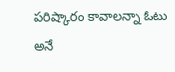పరిష్కారం కావాలన్నా ఓటు అనే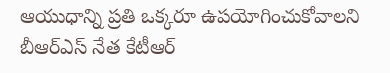ఆయుధాన్ని ప్రతి ఒక్కరూ ఉపయోగించుకోవాలని బీఆర్ఎస్ నేత కేటీఆర్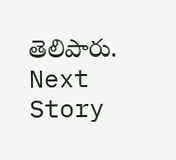తెలిపారు.
Next Story